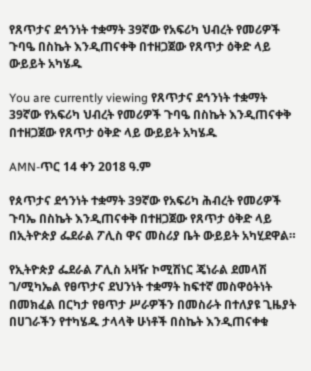የጸጥታና ደኅንነት ተቋማት 39ኛው የአፍሪካ ህብረት የመሪዎች ጉባዔ በስኬት እንዲጠናቀቅ በተዘጋጀው የጸጥታ ዕቅድ ላይ ውይይት አካሄዱ

You are currently viewing የጸጥታና ደኅንነት ተቋማት 39ኛው የአፍሪካ ህብረት የመሪዎች ጉባዔ በስኬት እንዲጠናቀቅ በተዘጋጀው የጸጥታ ዕቅድ ላይ ውይይት አካሄዱ

AMN-ጥር 14 ቀን 2018 ዓ.ም

የጰጥታና ደኅንነት ተቋማት 39ኛው የአፍሪካ ሕብረት የመሪዎች ጉባኤ በስኬት እንዲጠናቀቅ በተዘጋጀው የጸጥታ ዕቅድ ላይ በኢትዮጵያ ፌደራል ፖሊስ ዋና መስሪያ ቤት ውይይት አካሂደዋል።

የኢትዮጵያ ፌደራል ፖሊስ አዛዥ ኮሚሽነር ጄነራል ደመላሽ ገ/ሚካኤል የፀጥታና ደህንነት ተቋማት ከፍተኛ መስዋዕትነት በመክፈል በርካታ የፀጥታ ሥራዎችን በመስራት በተለያዩ ጊዜያት በሀገራችን የተካሄዱ ታላላቅ ሁነቶች በስኬት እንዲጠናቀቁ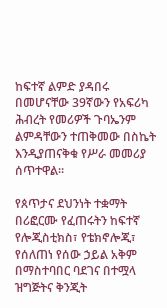ከፍተኛ ልምድ ያዳበሩ በመሆናቸው 39ኛውን የአፍሪካ ሕብረት የመሪዎች ጉባኤንም ልምዳቸውን ተጠቅመው በስኬት እንዲያጠናቅቁ የሥራ መመሪያ ሰጥተዋል።

የጰጥታና ደህንነት ተቋማት በሪፎርሙ የፈጠሩትን ከፍተኛ የሎጂስቲክስ፣ የቴክኖሎጂ፣ የሰለጠነ የሰው ኃይል አቅም በማስተባበር ባደገና በተሟላ ዝግጅትና ቅንጂት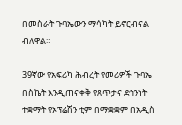በመስራት ጉባኤውን ማሳካት ይኖርብናል ብለዋል።

39ኛው የአፍሪካ ሕብረት የመሪዎች ጉባኤ በስኬት እንዲጠናቀቅ የጸጥታና ደኅንነት ተቋማት የኦፕሬሽን ቲም በማቋቋም በአዲስ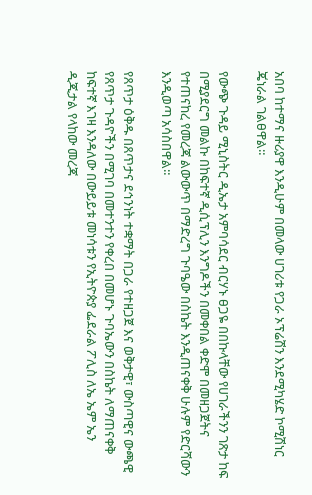አበባ ከተማና ዙሪያዋ እንዲሁም በመላው ሀገሪቱ የጋራ ኦፕሬሽን እንደሚካሄድ ኮሚሽነር ጄነራል ገልፀዋል።

የውጭ ጉዳይ ሚኒስትር ዲኤታ አምባሳደር ብርሃኑ ፀጋዬ በበኩላቸው የሀገራችንን ገጽታ ከፍ በሚያደርግ መልኩ በከፍተኛ ዲሲፕሊን እንግዶችን በመቀበል ቀድሞ በመዘጋጀትና የተጠናከረ የመረጃ ልውውጥ በማድረግ ጉባዔው በስኬት እንዲጠናቀቅ ሁሉም የድርሻውን እንዲወጣ አሳስበዋል።

የጸጥታ ዕቅዱ በጸጥታና ደኅንነት ተቋማት በጋራ የተዘጋጀ እና ወቅታዊ፣ ውስጣዊና ውጫዊ የጸጥታ ጉዳዮችን በሚገባ በመተንተን የቀረበ በመሆኑ ጉባኤውን በስኬት ለማጠናቀቅ ከፍተኛ እገዛ እንዳለው በውይይቱ መነሳቱን የኢትዮጵያ ፌደራል ፖሊስ ለኤ ኤም ኤን ዲጂታል የላከው መረጃ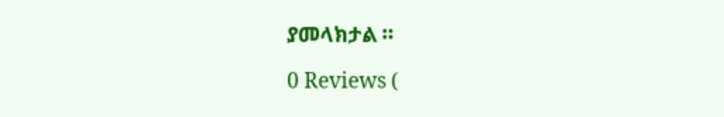ያመላክታል ።

0 Reviews (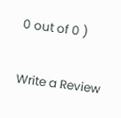0 out of 0 )

Write a Review